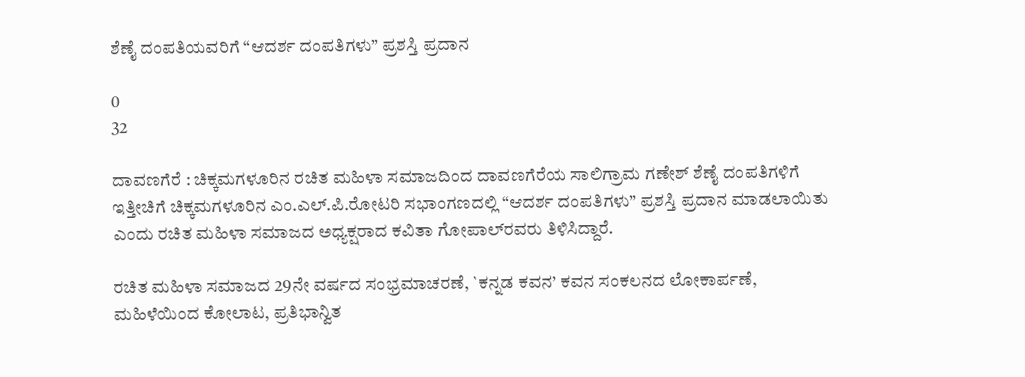ಶೆಣೈ ದಂಪತಿಯವರಿಗೆ “ಆದರ್ಶ ದಂಪತಿಗಳು” ಪ್ರಶಸ್ತಿ ಪ್ರದಾನ

0
32

ದಾವಣಗೆರೆ : ಚಿಕ್ಕಮಗಳೂರಿನ ರಚಿತ ಮಹಿಳಾ ಸಮಾಜದಿಂದ ದಾವಣಗೆರೆಯ ಸಾಲಿಗ್ರಾಮ ಗಣೇಶ್ ಶೆಣೈ ದಂಪತಿಗಳಿಗೆ ಇತ್ತೀಚಿಗೆ ಚಿಕ್ಕಮಗಳೂರಿನ ಎಂ.ಎಲ್.ಪಿ.ರೋಟರಿ ಸಭಾಂಗಣದಲ್ಲಿ “ಆದರ್ಶ ದಂಪತಿಗಳು” ಪ್ರಶಸ್ತಿ ಪ್ರದಾನ ಮಾಡಲಾಯಿತು ಎಂದು ರಚಿತ ಮಹಿಳಾ ಸಮಾಜದ ಅಧ್ಯಕ್ಷರಾದ ಕವಿತಾ ಗೋಪಾಲ್‌ರವರು ತಿಳಿಸಿದ್ದಾರೆ.

ರಚಿತ ಮಹಿಳಾ ಸಮಾಜದ 29ನೇ ವರ್ಷದ ಸಂಭ್ರಮಾಚರಣೆ, `ಕನ್ನಡ ಕವನ’ ಕವನ ಸಂಕಲನದ ಲೋಕಾರ್ಪಣೆ, ಮಹಿಳೆಯಿಂದ ಕೋಲಾಟ, ಪ್ರತಿಭಾನ್ವಿತ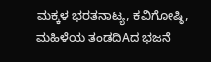ಮಕ್ಕಳ ಭರತನಾಟ್ಯ, ಕವಿಗೋಷ್ಠಿ, ಮಹಿಳೆಯ ತಂಡದಿAದ ಭಜನೆ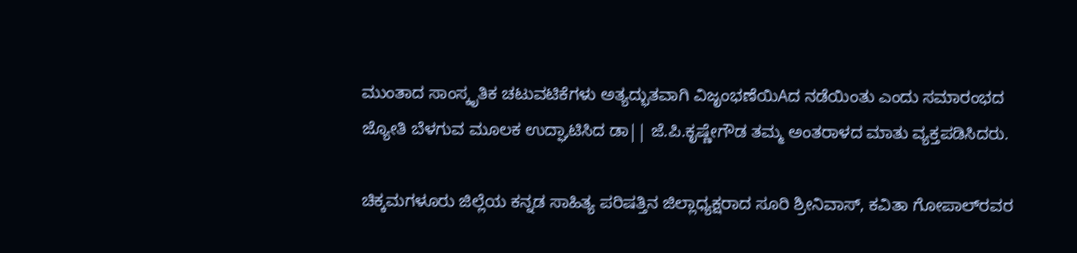ಮುಂತಾದ ಸಾಂಸ್ಕೃತಿಕ ಚಟುವಟಿಕೆಗಳು ಅತ್ಯದ್ಭುತವಾಗಿ ವಿಜೃಂಭಣೆಯಿAದ ನಡೆಯಿಂತು ಎಂದು ಸಮಾರಂಭದ ಜ್ಯೋತಿ ಬೆಳಗುವ ಮೂಲಕ ಉದ್ಘಾಟಿಸಿದ ಡಾ|| ಜೆ.ಪಿ.ಕೃಷ್ಣೇಗೌಡ ತಮ್ಮ ಅಂತರಾಳದ ಮಾತು ವ್ಯಕ್ತಪಡಿಸಿದರು.

ಚಿಕ್ಕಮಗಳೂರು ಜಿಲ್ಲೆಯ ಕನ್ನಡ ಸಾಹಿತ್ಯ ಪರಿಷತ್ತಿನ ಜಿಲ್ಲಾಧ್ಯಕ್ಷರಾದ ಸೂರಿ ಶ್ರೀನಿವಾಸ್, ಕವಿತಾ ಗೋಪಾಲ್‌ರವರ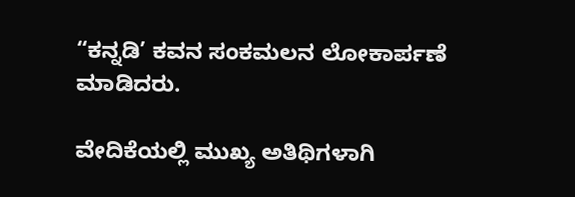“ಕನ್ನಡಿ’ ಕವನ ಸಂಕಮಲನ ಲೋಕಾರ್ಪಣೆ ಮಾಡಿದರು.

ವೇದಿಕೆಯಲ್ಲಿ ಮುಖ್ಯ ಅತಿಥಿಗಳಾಗಿ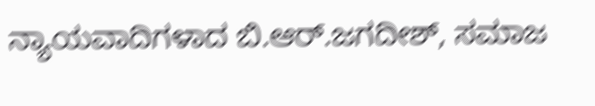ನ್ಯಾಯವಾದಿಗಳಾದ ಬಿ.ಆರ್.ಜಗದೀಶ್, ಸಮಾಜ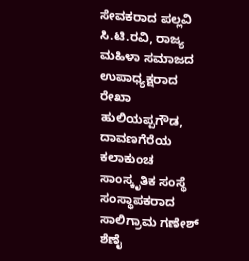ಸೇವಕರಾದ ಪಲ್ಲವಿ ಸಿ.ಟಿ.ರವಿ, ರಾಜ್ಯ ಮಹಿಳಾ ಸಮಾಜದ ಉಪಾಧ್ಯಕ್ಷರಾದ ರೇಖಾ ಹುಲಿಯಪ್ಪಗೌಡ, ದಾವಣಗೆರೆಯ ಕಲಾಕುಂಚ ಸಾಂಸ್ಕೃತಿಕ ಸಂಸ್ಥೆ ಸಂಸ್ಥಾಪಕರಾದ ಸಾಲಿಗ್ರಾಮ ಗಣೇಶ್ ಶೆಣೈ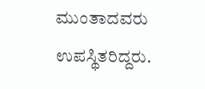ಮುಂತಾದವರು ಉಪಸ್ಥಿತರಿದ್ದರು.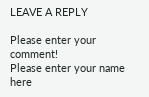LEAVE A REPLY

Please enter your comment!
Please enter your name here